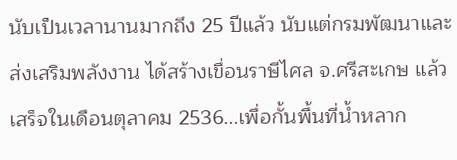นับเป็นเวลานานมากถึง 25 ปีแล้ว นับแต่กรมพัฒนาและส่งเสริมพลังงาน ได้สร้างเขื่อนราษีไศล จ.ศรีสะเกษ แล้วเสร็จในเดือนตุลาคม 2536...เพื่อกั้นพื้นที่น้ำหลาก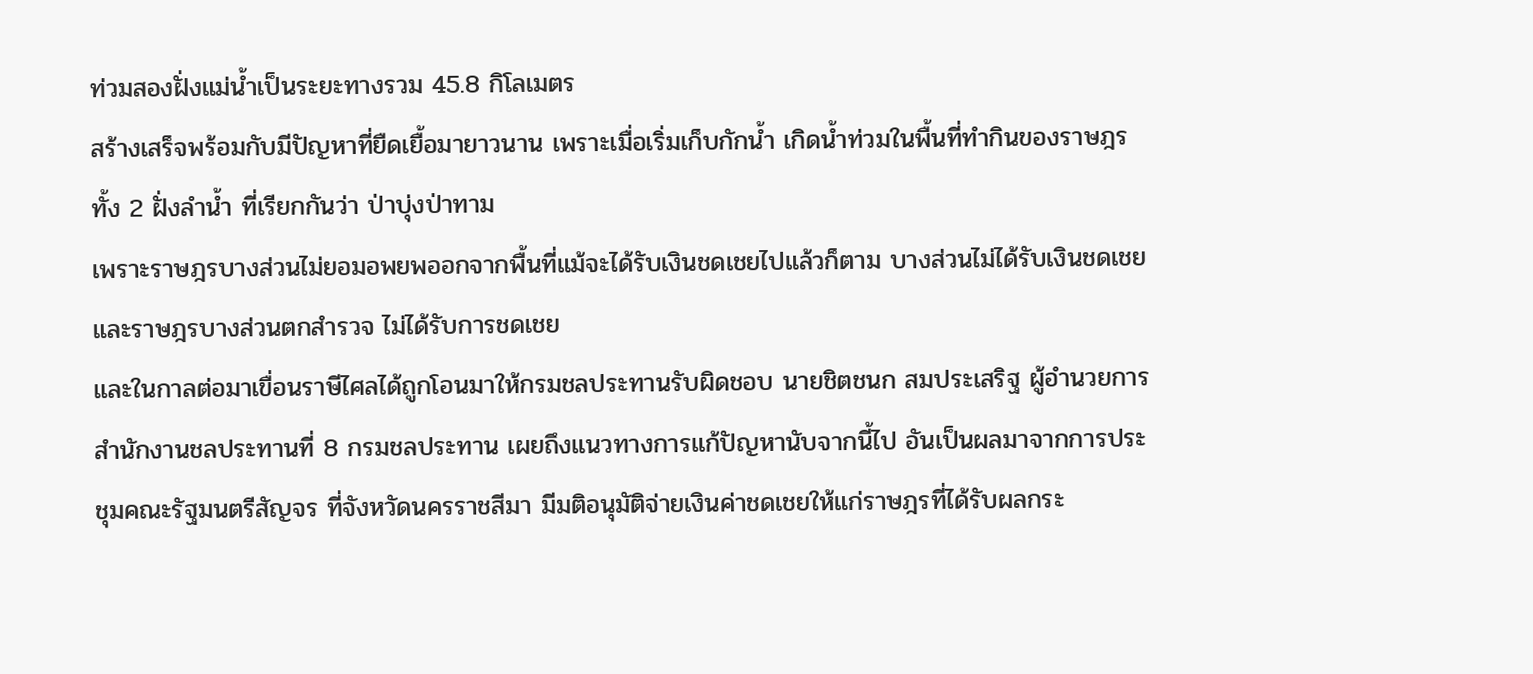ท่วมสองฝั่งแม่น้ำเป็นระยะทางรวม 45.8 กิโลเมตร
สร้างเสร็จพร้อมกับมีปัญหาที่ยืดเยื้อมายาวนาน เพราะเมื่อเริ่มเก็บกักน้ำ เกิดน้ำท่วมในพื้นที่ทำกินของราษฎรทั้ง 2 ฝั่งลำน้ำ ที่เรียกกันว่า ป่าบุ่งป่าทาม
เพราะราษฎรบางส่วนไม่ยอมอพยพออกจากพื้นที่แม้จะได้รับเงินชดเชยไปแล้วก็ตาม บางส่วนไม่ได้รับเงินชดเชย และราษฎรบางส่วนตกสำรวจ ไม่ได้รับการชดเชย
และในกาลต่อมาเขื่อนราษีไศลได้ถูกโอนมาให้กรมชลประทานรับผิดชอบ นายชิตชนก สมประเสริฐ ผู้อำนวยการสำนักงานชลประทานที่ 8 กรมชลประทาน เผยถึงแนวทางการแก้ปัญหานับจากนี้ไป อันเป็นผลมาจากการประชุมคณะรัฐมนตรีสัญจร ที่จังหวัดนครราชสีมา มีมติอนุมัติจ่ายเงินค่าชดเชยให้แก่ราษฎรที่ได้รับผลกระ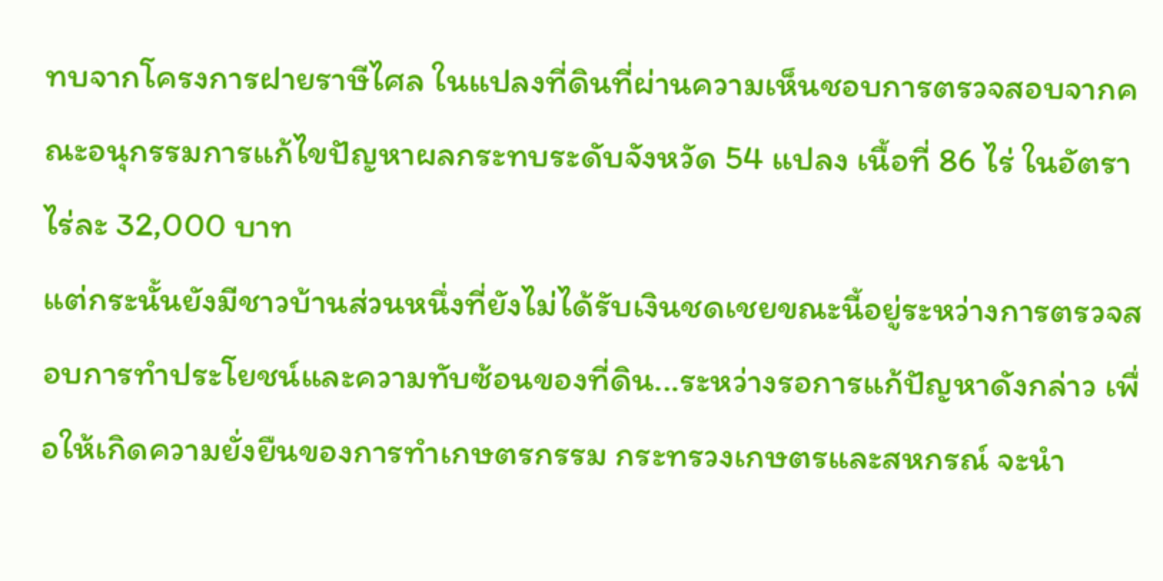ทบจากโครงการฝายราษีไศล ในแปลงที่ดินที่ผ่านความเห็นชอบการตรวจสอบจากคณะอนุกรรมการแก้ไขปัญหาผลกระทบระดับจังหวัด 54 แปลง เนื้อที่ 86 ไร่ ในอัตราไร่ละ 32,000 บาท
แต่กระนั้นยังมีชาวบ้านส่วนหนึ่งที่ยังไม่ได้รับเงินชดเชยขณะนี้อยู่ระหว่างการตรวจสอบการทำประโยชน์และความทับซ้อนของที่ดิน...ระหว่างรอการแก้ปัญหาดังกล่าว เพื่อให้เกิดความยั่งยืนของการทำเกษตรกรรม กระทรวงเกษตรและสหกรณ์ จะนำ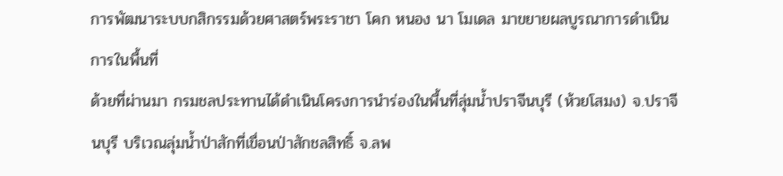การพัฒนาระบบกสิกรรมด้วยศาสตร์พระราชา โคก หนอง นา โมเดล มาขยายผลบูรณาการดำเนินการในพื้นที่
ด้วยที่ผ่านมา กรมชลประทานได้ดำเนินโครงการนำร่องในพื้นที่ลุ่มน้ำปราจีนบุรี (ห้วยโสมง) จ.ปราจีนบุรี บริเวณลุ่มน้ำป่าสักที่เขื่อนป่าสักชลสิทธิ์ จ.ลพ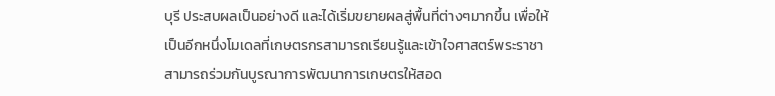บุรี ประสบผลเป็นอย่างดี และได้เริ่มขยายผลสู่พื้นที่ต่างๆมากขึ้น เพื่อให้เป็นอีกหนึ่งโมเดลที่เกษตรกรสามารถเรียนรู้และเข้าใจศาสตร์พระราชา สามารถร่วมกันบูรณาการพัฒนาการเกษตรให้สอด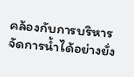คล้องกับการบริหารจัดการน้ำได้อย่างยั่ง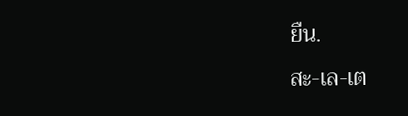ยืน.
สะ-เล-เต